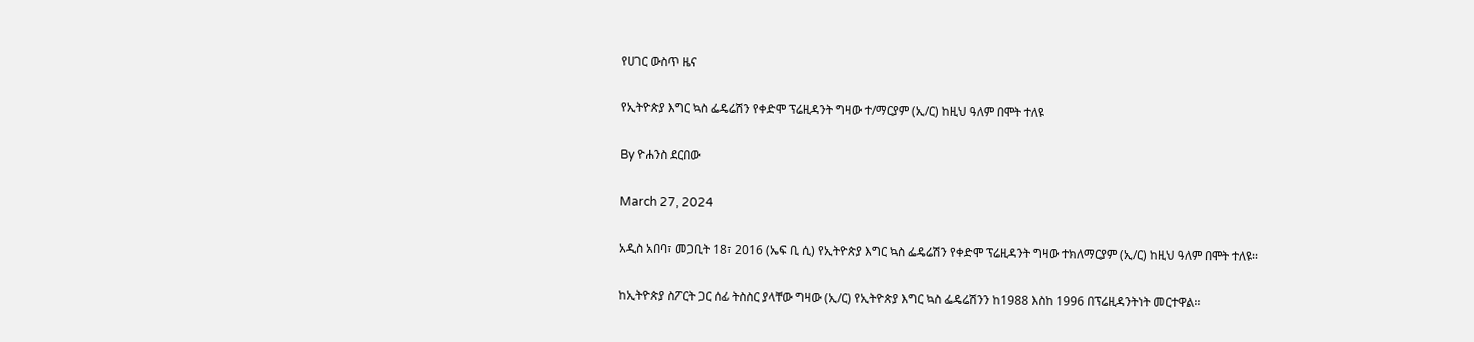የሀገር ውስጥ ዜና

የኢትዮጵያ እግር ኳስ ፌዴሬሽን የቀድሞ ፕሬዚዳንት ግዛው ተ/ማርያም (ኢ/ር) ከዚህ ዓለም በሞት ተለዩ

By ዮሐንስ ደርበው

March 27, 2024

አዲስ አበባ፣ መጋቢት 18፣ 2016 (ኤፍ ቢ ሲ) የኢትዮጵያ እግር ኳስ ፌዴሬሽን የቀድሞ ፕሬዚዳንት ግዛው ተክለማርያም (ኢ/ር) ከዚህ ዓለም በሞት ተለዩ፡፡

ከኢትዮጵያ ስፖርት ጋር ሰፊ ትስስር ያላቸው ግዛው (ኢ/ር) የኢትዮጵያ እግር ኳስ ፌዴሬሽንን ከ1988 እስከ 1996 በፕሬዚዳንትነት መርተዋል፡፡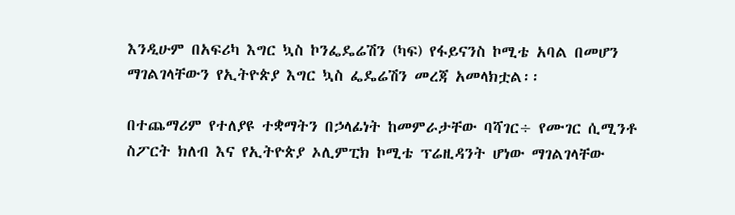እንዲሁም በአፍሪካ እግር ኳስ ኮንፌዴሬሽን (ካፍ) የፋይናንስ ኮሚቴ አባል በመሆን ማገልገላቸውን የኢትዮጵያ እግር ኳስ ፌዴሬሽን መረጃ አመላክቷል፡፡

በተጨማሪም የተለያዩ ተቋማትን በኃላፊነት ከመምራታቸው ባሻገር÷ የሙገር ሲሚንቶ ስፖርት ክለብ እና የኢትዮጵያ ኦሊምፒክ ኮሚቴ ፕሬዚዳንት ሆነው ማገልገላቸው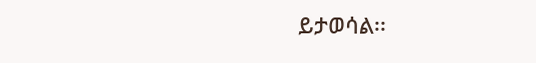ይታወሳል፡፡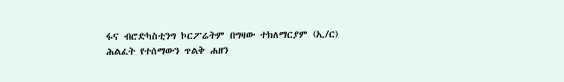ፋና ብሮድካስቲንግ ኮርፖሬትም በግዛው ተክለማርያም (ኢ/ር)  ሕልፈት የተሰማውን ጥልቅ ሐዘን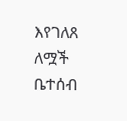እየገለጸ ለሟች ቤተሰብ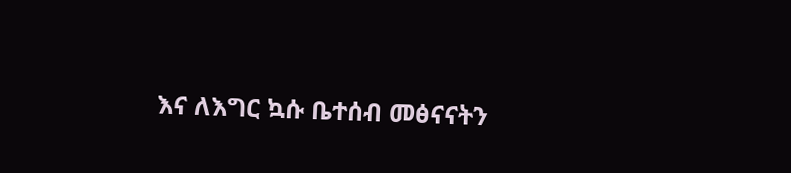እና ለእግር ኳሱ ቤተሰብ መፅናናትን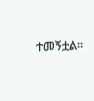ተመኝቷል፡፡